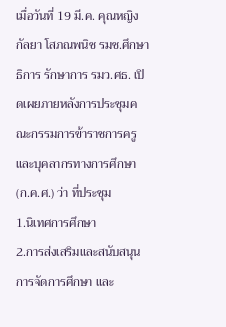เมื่อวันที่ 19 มี.ค. คุณหญิงกัลยา โสภณพนิช รมช.ศึกษาธิการ รักษาการ รมว.ศธ. เปิดเผยภายหลังการประชุมคณะกรรมการข้าราชการครูและบุคลากรทางการศึกษา (ก.ค.ศ.) ว่า ที่ประชุม
1.นิเทศการศึกษา
2.การส่งเสริมและสนับสนุนการจัดการศึกษา และ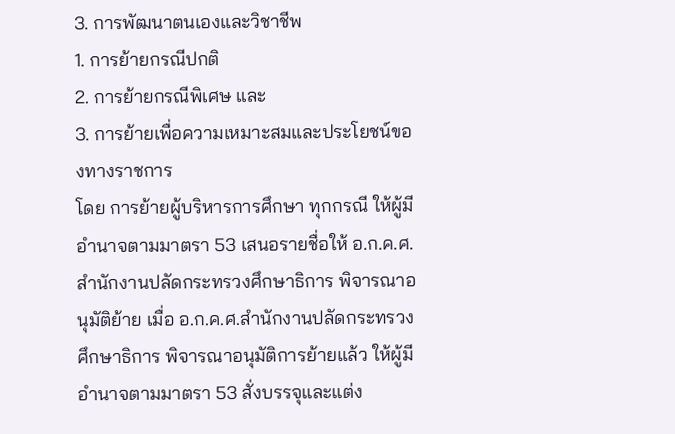3. การพัฒนาตนเองและวิชาชีพ
1. การย้ายกรณีปกติ
2. การย้ายกรณีพิเศษ และ
3. การย้ายเพื่อความเหมาะสมและประโยชน์ของทางราชการ
โดย การย้ายผู้บริหารการศึกษา ทุกกรณี ให้ผู้มีอำนาจตามมาตรา 53 เสนอรายชื่อให้ อ.ก.ค.ศ.สำนักงานปลัดกระทรวงศึกษาธิการ พิจารณาอนุมัติย้าย เมื่อ อ.ก.ค.ศ.สำนักงานปลัดกระทรวงศึกษาธิการ พิจารณาอนุมัติการย้ายแล้ว ให้ผู้มีอำนาจตามมาตรา 53 สั่งบรรจุและแต่ง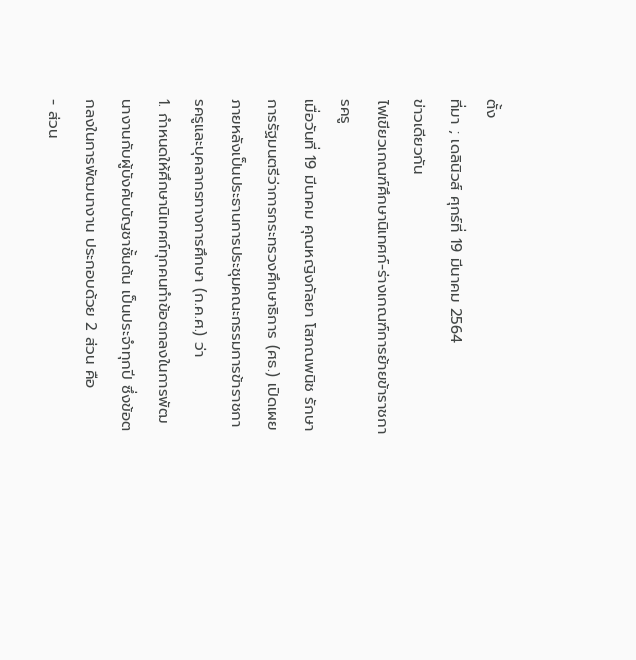ตั้ง
ที่มา ; เดลินิวส์ ศุกร์ที่ 19 มีนาคม 2564
ข่าวเดียวกัน
ไฟเขียวเกณฑ์ศึกษานิเทศก์-ร่างเกณฑ์การย้ายข้าราชการครู
เมื่อวันที่ 19 มีนาคม คุณหญิงกัลยา โสภณพนิช รักษาการรัฐมนตรีว่าการกระทรวงศึกษาธิการ (ศธ.) เปิดเผยภายหลังเป็นประธานการประชุมคณะกรรมการข้าราชการครูและบุคลากรทางการศึกษา (ก.ค.ศ.) ว่า
1. กำหนดให้ศึกษานิเทศก์ทุกคนทำข้อตกลงในการพัฒนางานกับผู้บังคับบัญชาชั้นต้น เป็นประจำทุกปี ซึ่งข้อตกลงในการพัฒนางาน ประกอบด้วย 2 ส่วน คือ
- ส่วน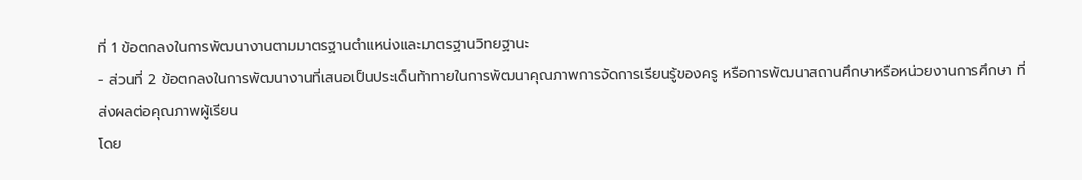ที่ 1 ข้อตกลงในการพัฒนางานตามมาตรฐานตำแหน่งและมาตรฐานวิทยฐานะ
- ส่วนที่ 2 ข้อตกลงในการพัฒนางานที่เสนอเป็นประเด็นท้าทายในการพัฒนาคุณภาพการจัดการเรียนรู้ของครู หรือการพัฒนาสถานศึกษาหรือหน่วยงานการศึกษา ที่ส่งผลต่อคุณภาพผู้เรียน
โดย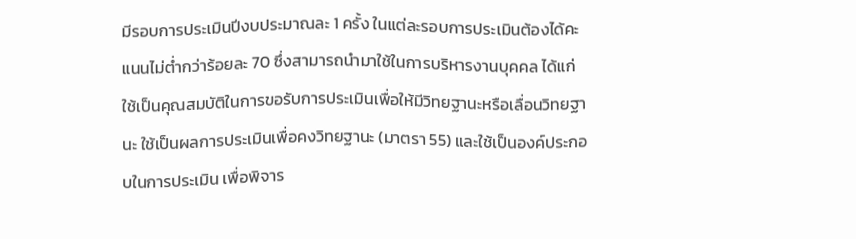มีรอบการประเมินปีงบประมาณละ 1 ครั้ง ในแต่ละรอบการประเมินต้องได้คะแนนไม่ต่ำกว่าร้อยละ 70 ซึ่งสามารถนำมาใช้ในการบริหารงานบุคคล ได้แก่ ใช้เป็นคุณสมบัติในการขอรับการประเมินเพื่อให้มีวิทยฐานะหรือเลื่อนวิทยฐานะ ใช้เป็นผลการประเมินเพื่อคงวิทยฐานะ (มาตรา 55) และใช้เป็นองค์ประกอบในการประเมิน เพื่อพิจาร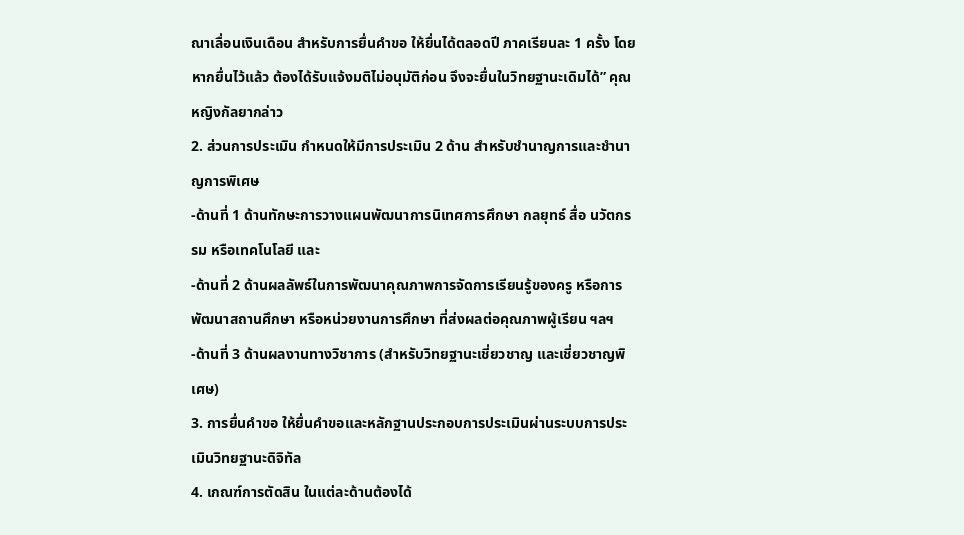ณาเลื่อนเงินเดือน สำหรับการยื่นคำขอ ให้ยื่นได้ตลอดปี ภาคเรียนละ 1 ครั้ง โดยหากยื่นไว้แล้ว ต้องได้รับแจ้งมติไม่อนุมัติก่อน จึงจะยื่นในวิทยฐานะเดิมได้” คุณหญิงกัลยากล่าว
2. ส่วนการประเมิน กำหนดให้มีการประเมิน 2 ด้าน สำหรับชำนาญการและชำนาญการพิเศษ
-ด้านที่ 1 ด้านทักษะการวางแผนพัฒนาการนิเทศการศึกษา กลยุทธ์ สื่อ นวัตกรรม หรือเทคโนโลยี และ
-ด้านที่ 2 ด้านผลลัพธ์ในการพัฒนาคุณภาพการจัดการเรียนรู้ของครู หรือการพัฒนาสถานศึกษา หรือหน่วยงานการศึกษา ที่ส่งผลต่อคุณภาพผู้เรียน ฯลฯ
-ด้านที่ 3 ด้านผลงานทางวิชาการ (สำหรับวิทยฐานะเชี่ยวชาญ และเชี่ยวชาญพิเศษ)
3. การยื่นคำขอ ให้ยื่นคำขอและหลักฐานประกอบการประเมินผ่านระบบการประเมินวิทยฐานะดิจิทัล
4. เกณฑ์การตัดสิน ในแต่ละด้านต้องได้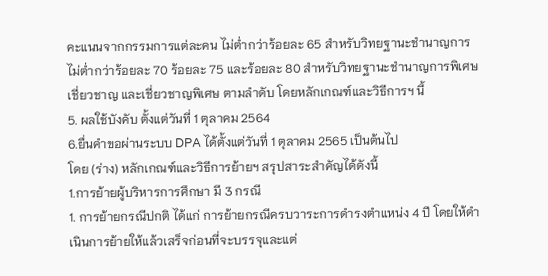คะแนนจากกรรมการแต่ละคน ไม่ต่ำกว่าร้อยละ 65 สำหรับวิทยฐานะชำนาญการ ไม่ต่ำกว่าร้อยละ 70 ร้อยละ 75 และร้อยละ 80 สำหรับวิทยฐานะชำนาญการพิเศษ เชี่ยวชาญ และเชี่ยวชาญพิเศษ ตามลำดับ โดยหลักเกณฑ์และวิธีการฯ นี้
5. ผลใช้บังคับ ตั้งแต่วันที่ 1 ตุลาคม 2564
6.ยื่นคำขอผ่านระบบ DPA ได้ตั้งแต่วันที่ 1 ตุลาคม 2565 เป็นต้นไป
โดย (ร่าง) หลักเกณฑ์และวิธีการย้ายฯ สรุปสาระสำคัญได้ดังนี้
1.การย้ายผู้บริหารการศึกษา มี 3 กรณี
1. การย้ายกรณีปกติ ได้แก่ การย้ายกรณีครบวาระการดำรงตำแหน่ง 4 ปี โดยให้ดำเนินการย้ายให้แล้วเสร็จก่อนที่จะบรรจุและแต่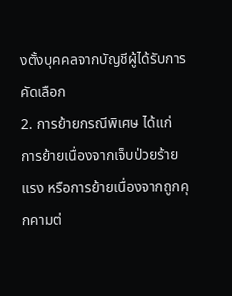งตั้งบุคคลจากบัญชีผู้ได้รับการคัดเลือก
2. การย้ายกรณีพิเศษ ได้แก่ การย้ายเนื่องจากเจ็บป่วยร้ายแรง หรือการย้ายเนื่องจากถูกคุกคามต่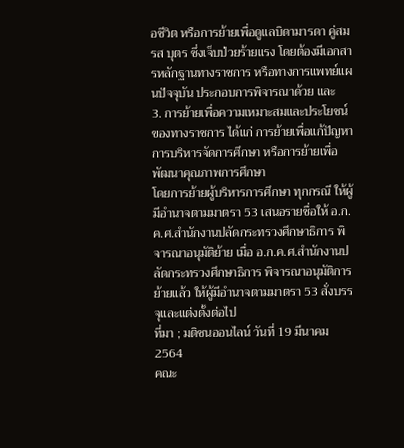อชีวิต หรือการย้ายเพื่อดูแลบิดามารดา คู่สมรส บุตร ซึ่งเจ็บป่วยร้ายแรง โดยต้องมีเอกสารหลักฐานทางราชการ หรือทางการแพทย์แผนปัจจุบัน ประกอบการพิจารณาด้วย และ
3. การย้ายเพื่อความเหมาะสมและประโยชน์ของทางราชการ ได้แก่ การย้ายเพื่อแก้ปัญหาการบริหารจัดการศึกษา หรือการย้ายเพื่อพัฒนาคุณภาพการศึกษา
โดยการย้ายผู้บริหารการศึกษา ทุกกรณี ให้ผู้มีอำนาจตามมาตรา 53 เสนอรายชื่อให้ อ.ก.ค.ศ.สำนักงานปลัดกระทรวงศึกษาธิการ พิจารณาอนุมัติย้าย เมื่อ อ.ก.ค.ศ.สำนักงานปลัดกระทรวงศึกษาธิการ พิจารณาอนุมัติการย้ายแล้ว ให้ผู้มีอำนาจตามมาตรา 53 สั่งบรรจุและแต่งตั้งต่อไป
ที่มา ; มติชนออนไลน์ วันที่ 19 มีนาคม 2564
คณะ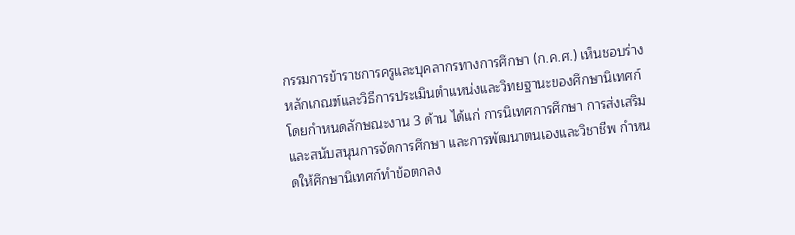กรรมการข้าราชการครูและบุคลากรทางการศึกษา (ก.ค.ศ.) เห็นชอบร่างหลักเกณฑ์และวิธีการประเมินตำแหน่งและวิทยฐานะของศึกษานิเทศก์ โดยกำหนดลักษณะงาน 3 ด้าน ได้แก่ การนิเทศการศึกษา การส่งเสริมและสนับสนุนการจัดการศึกษา และการพัฒนาตนเองและวิชาชีพ กำหนดให้ศึกษานิเทศก์ทำข้อตกลง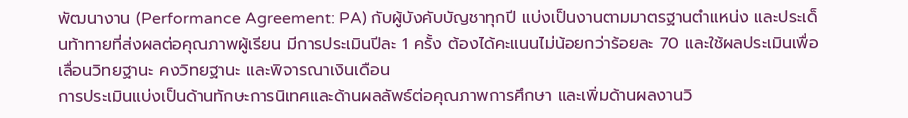พัฒนางาน (Performance Agreement: PA) กับผู้บังคับบัญชาทุกปี แบ่งเป็นงานตามมาตรฐานตำแหน่ง และประเด็นท้าทายที่ส่งผลต่อคุณภาพผู้เรียน มีการประเมินปีละ 1 ครั้ง ต้องได้คะแนนไม่น้อยกว่าร้อยละ 70 และใช้ผลประเมินเพื่อเลื่อนวิทยฐานะ คงวิทยฐานะ และพิจารณาเงินเดือน
การประเมินแบ่งเป็นด้านทักษะการนิเทศและด้านผลลัพธ์ต่อคุณภาพการศึกษา และเพิ่มด้านผลงานวิ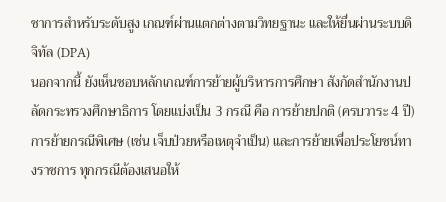ชาการสำหรับระดับสูง เกณฑ์ผ่านแตกต่างตามวิทยฐานะ และให้ยื่นผ่านระบบดิจิทัล (DPA)
นอกจากนี้ ยังเห็นชอบหลักเกณฑ์การย้ายผู้บริหารการศึกษา สังกัดสำนักงานปลัดกระทรวงศึกษาธิการ โดยแบ่งเป็น 3 กรณี คือ การย้ายปกติ (ครบวาระ 4 ปี) การย้ายกรณีพิเศษ (เช่น เจ็บป่วยหรือเหตุจำเป็น) และการย้ายเพื่อประโยชน์ทางราชการ ทุกกรณีต้องเสนอให้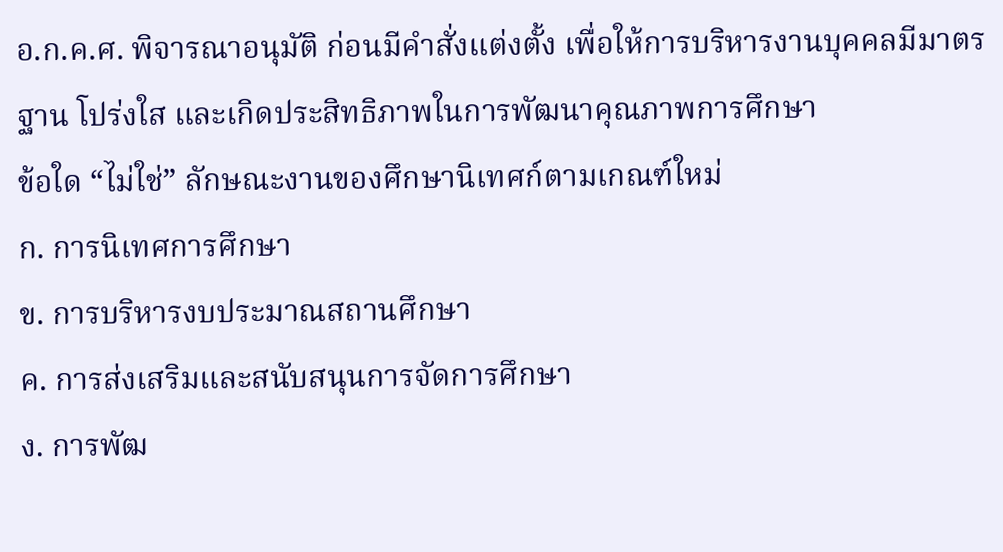อ.ก.ค.ศ. พิจารณาอนุมัติ ก่อนมีคำสั่งแต่งตั้ง เพื่อให้การบริหารงานบุคคลมีมาตรฐาน โปร่งใส และเกิดประสิทธิภาพในการพัฒนาคุณภาพการศึกษา
ข้อใด “ไม่ใช่” ลักษณะงานของศึกษานิเทศก์ตามเกณฑ์ใหม่
ก. การนิเทศการศึกษา
ข. การบริหารงบประมาณสถานศึกษา
ค. การส่งเสริมและสนับสนุนการจัดการศึกษา
ง. การพัฒ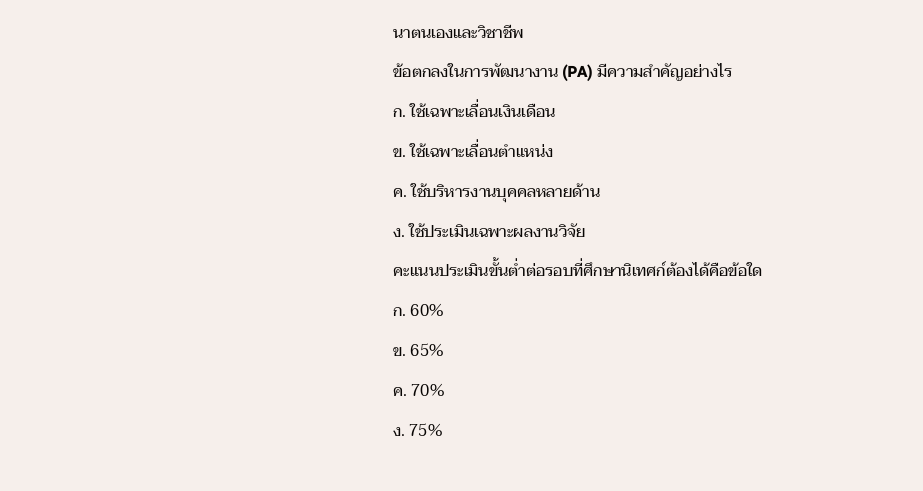นาตนเองและวิชาชีพ
ข้อตกลงในการพัฒนางาน (PA) มีความสำคัญอย่างไร
ก. ใช้เฉพาะเลื่อนเงินเดือน
ข. ใช้เฉพาะเลื่อนตำแหน่ง
ค. ใช้บริหารงานบุคคลหลายด้าน
ง. ใช้ประเมินเฉพาะผลงานวิจัย
คะแนนประเมินขั้นต่ำต่อรอบที่ศึกษานิเทศก์ต้องได้คือข้อใด
ก. 60%
ข. 65%
ค. 70%
ง. 75%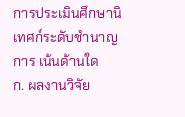การประเมินศึกษานิเทศก์ระดับชำนาญการ เน้นด้านใด
ก. ผลงานวิจัย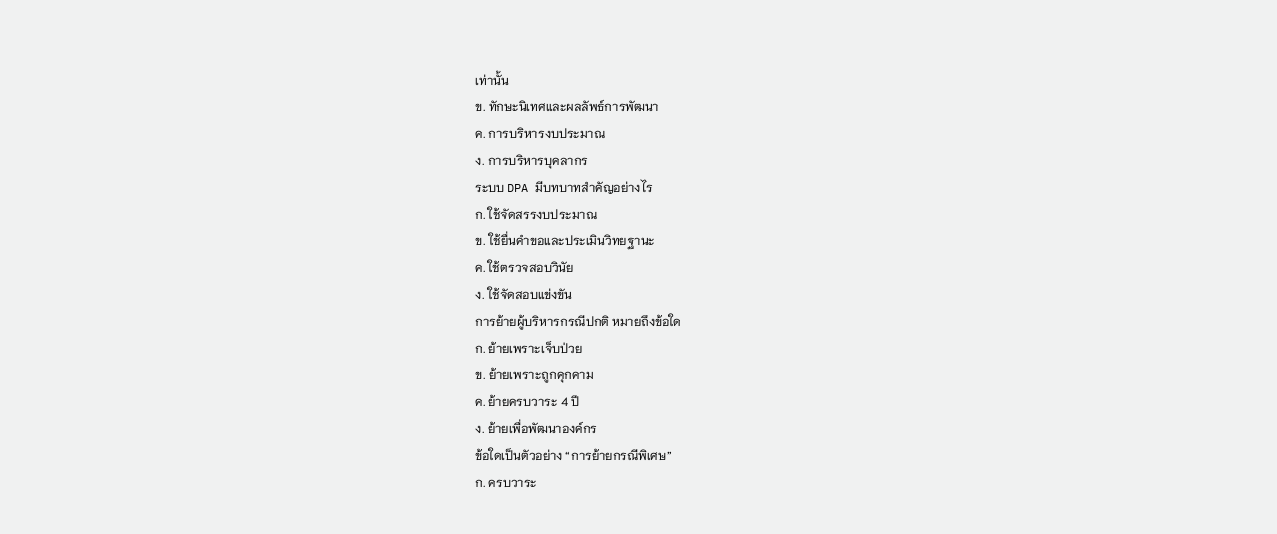เท่านั้น
ข. ทักษะนิเทศและผลลัพธ์การพัฒนา
ค. การบริหารงบประมาณ
ง. การบริหารบุคลากร
ระบบ DPA มีบทบาทสำคัญอย่างไร
ก. ใช้จัดสรรงบประมาณ
ข. ใช้ยื่นคำขอและประเมินวิทยฐานะ
ค. ใช้ตรวจสอบวินัย
ง. ใช้จัดสอบแข่งขัน
การย้ายผู้บริหารกรณีปกติ หมายถึงข้อใด
ก. ย้ายเพราะเจ็บป่วย
ข. ย้ายเพราะถูกคุกคาม
ค. ย้ายครบวาระ 4 ปี
ง. ย้ายเพื่อพัฒนาองค์กร
ข้อใดเป็นตัวอย่าง “การย้ายกรณีพิเศษ”
ก. ครบวาระ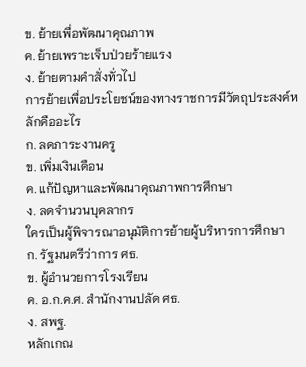ข. ย้ายเพื่อพัฒนาคุณภาพ
ค. ย้ายเพราะเจ็บป่วยร้ายแรง
ง. ย้ายตามคำสั่งทั่วไป
การย้ายเพื่อประโยชน์ของทางราชการมีวัตถุประสงค์หลักคืออะไร
ก. ลดภาระงานครู
ข. เพิ่มเงินเดือน
ค. แก้ปัญหาและพัฒนาคุณภาพการศึกษา
ง. ลดจำนวนบุคลากร
ใครเป็นผู้พิจารณาอนุมัติการย้ายผู้บริหารการศึกษา
ก. รัฐมนตรีว่าการ ศธ.
ข. ผู้อำนวยการโรงเรียน
ค. อ.ก.ค.ศ. สำนักงานปลัด ศธ.
ง. สพฐ.
หลักเกณ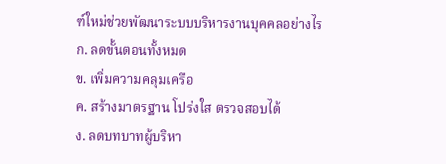ฑ์ใหม่ช่วยพัฒนาระบบบริหารงานบุคคลอย่างไร
ก. ลดขั้นตอนทั้งหมด
ข. เพิ่มความคลุมเครือ
ค. สร้างมาตรฐาน โปร่งใส ตรวจสอบได้
ง. ลดบทบาทผู้บริหา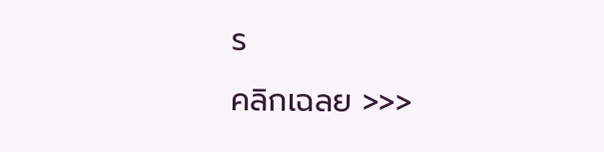ร
คลิกเฉลย >>>